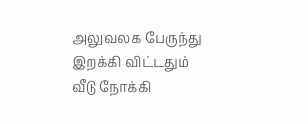அலுவலக பேருந்து
இறக்கி விட்டதும்
வீடு நோக்கி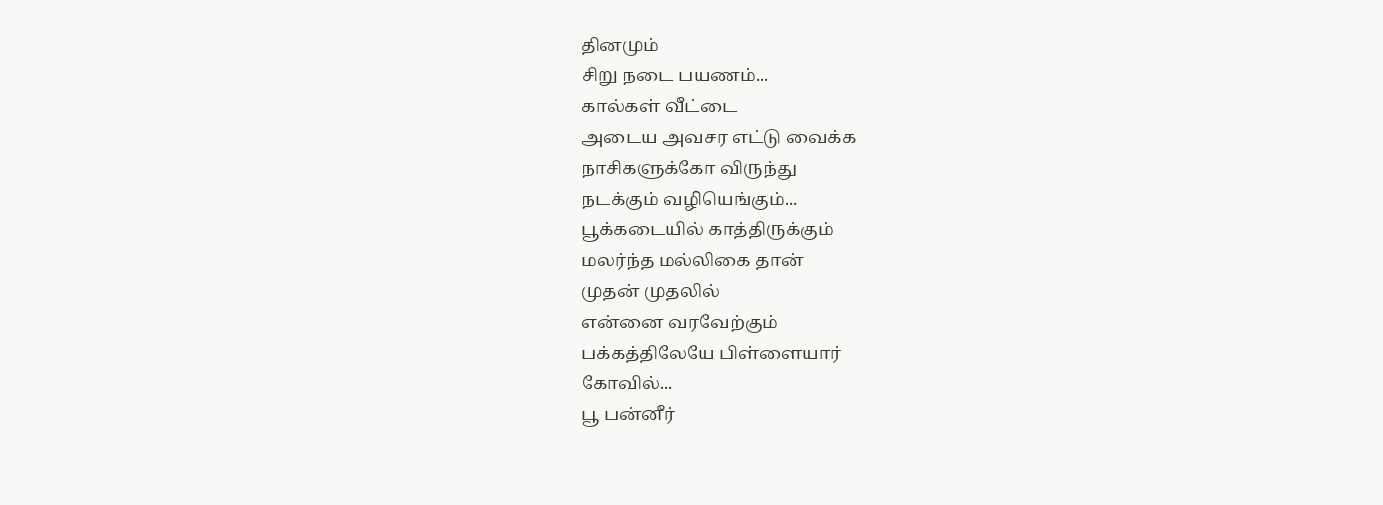தினமும்
சிறு நடை பயணம்...
கால்கள் வீட்டை
அடைய அவசர எட்டு வைக்க
நாசிகளுக்கோ விருந்து
நடக்கும் வழியெங்கும்...
பூக்கடையில் காத்திருக்கும்
மலர்ந்த மல்லிகை தான்
முதன் முதலில்
என்னை வரவேற்கும்
பக்கத்திலேயே பிள்ளையார்
கோவில்...
பூ பன்னீர்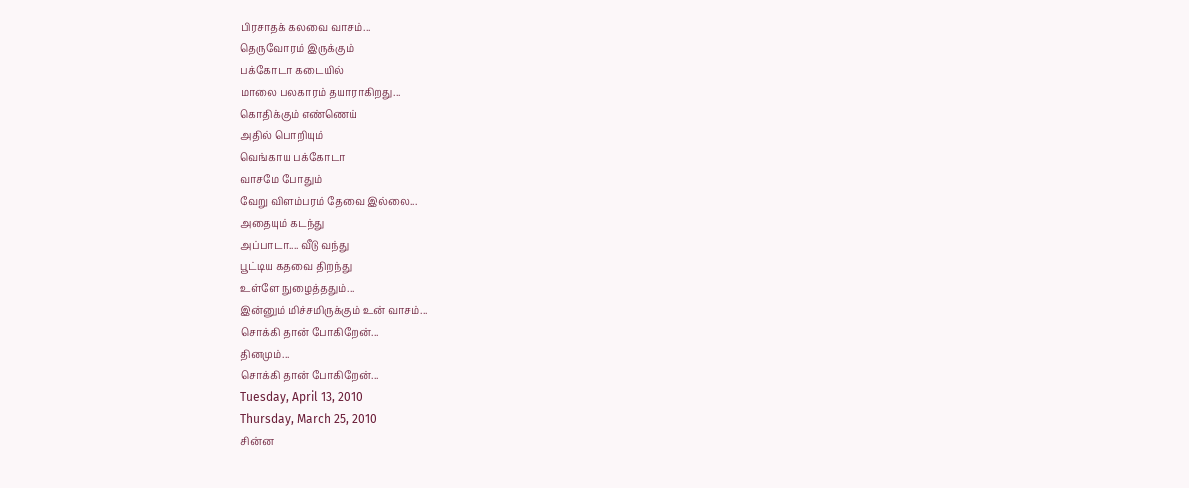பிரசாதக் கலவை வாசம்...
தெருவோரம் இருக்கும்
பக்கோடா கடையில்
மாலை பலகாரம் தயாராகிறது...
கொதிக்கும் எண்ணெய்
அதில் பொறியும்
வெங்காய பக்கோடா
வாசமே போதும்
வேறு விளம்பரம் தேவை இல்லை...
அதையும் கடந்து
அப்பாடா.... வீடு வந்து
பூட்டிய கதவை திறந்து
உள்ளே நுழைத்ததும்...
இன்னும் மிச்சமிருக்கும் உன் வாசம்...
சொக்கி தான் போகிறேன்...
தினமும்...
சொக்கி தான் போகிறேன்...
Tuesday, April 13, 2010
Thursday, March 25, 2010
சின்ன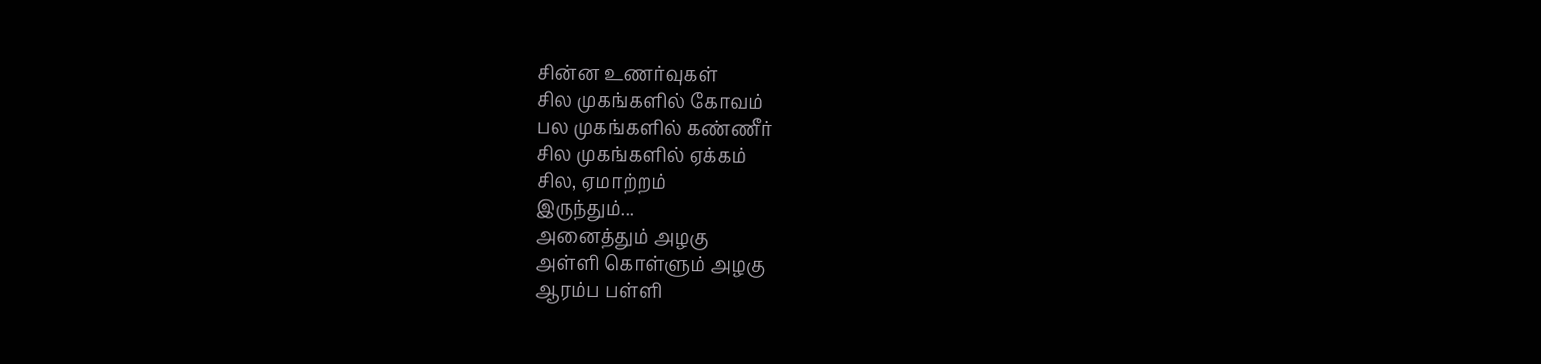சின்ன உணர்வுகள்
சில முகங்களில் கோவம்
பல முகங்களில் கண்ணீர்
சில முகங்களில் ஏக்கம்
சில, ஏமாற்றம்
இருந்தும்...
அனைத்தும் அழகு
அள்ளி கொள்ளும் அழகு
ஆரம்ப பள்ளி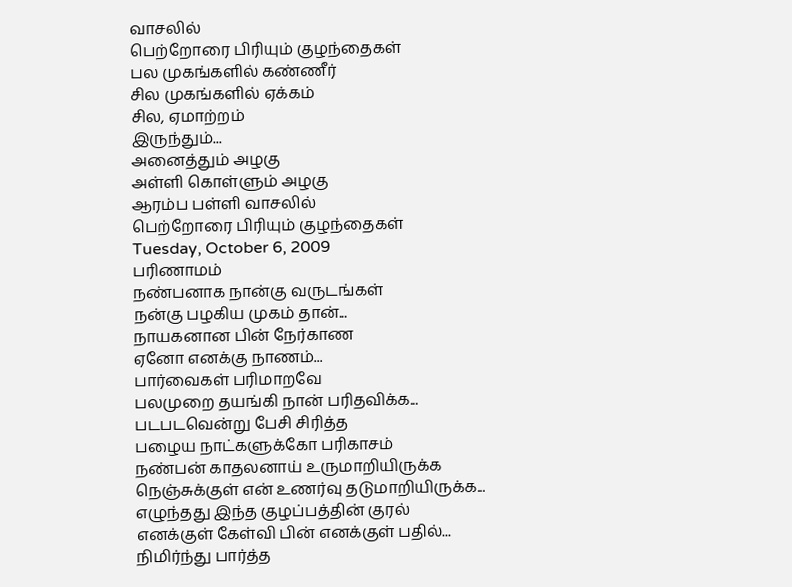வாசலில்
பெற்றோரை பிரியும் குழந்தைகள்
பல முகங்களில் கண்ணீர்
சில முகங்களில் ஏக்கம்
சில, ஏமாற்றம்
இருந்தும்...
அனைத்தும் அழகு
அள்ளி கொள்ளும் அழகு
ஆரம்ப பள்ளி வாசலில்
பெற்றோரை பிரியும் குழந்தைகள்
Tuesday, October 6, 2009
பரிணாமம்
நண்பனாக நான்கு வருடங்கள்
நன்கு பழகிய முகம் தான்...
நாயகனான பின் நேர்காண
ஏனோ எனக்கு நாணம்...
பார்வைகள் பரிமாறவே
பலமுறை தயங்கி நான் பரிதவிக்க...
படபடவென்று பேசி சிரித்த
பழைய நாட்களுக்கோ பரிகாசம்
நண்பன் காதலனாய் உருமாறியிருக்க
நெஞ்சுக்குள் என் உணர்வு தடுமாறியிருக்க...
எழுந்தது இந்த குழப்பத்தின் குரல்
எனக்குள் கேள்வி பின் எனக்குள் பதில்...
நிமிர்ந்து பார்த்த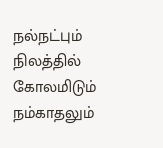நல்நட்பும்
நிலத்தில் கோலமிடும் நம்காதலும்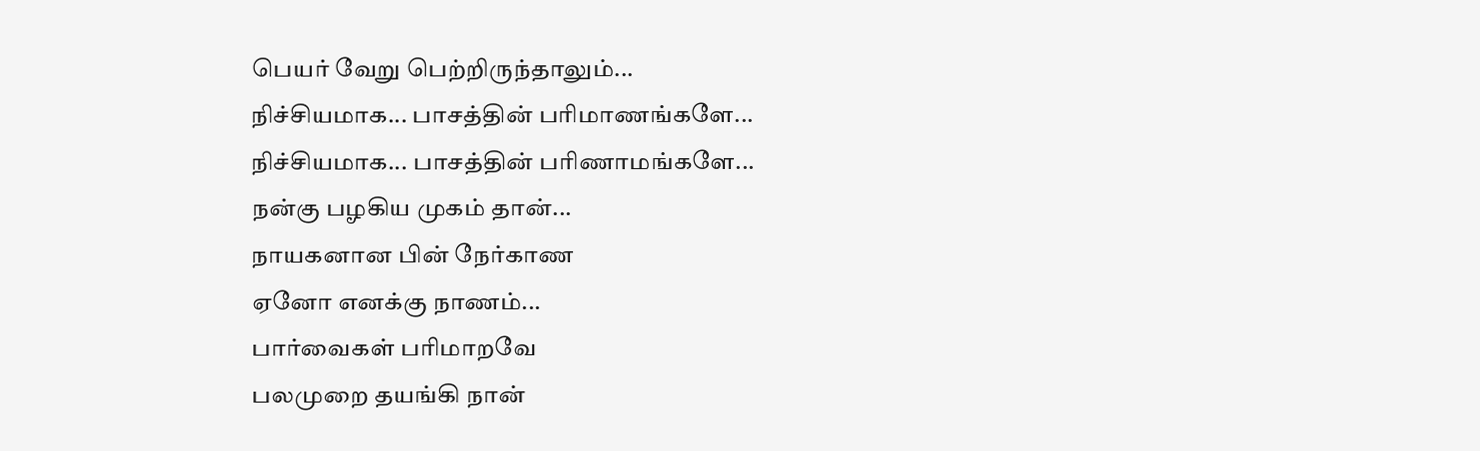பெயர் வேறு பெற்றிருந்தாலும்...
நிச்சியமாக... பாசத்தின் பரிமாணங்களே...
நிச்சியமாக... பாசத்தின் பரிணாமங்களே...
நன்கு பழகிய முகம் தான்...
நாயகனான பின் நேர்காண
ஏனோ எனக்கு நாணம்...
பார்வைகள் பரிமாறவே
பலமுறை தயங்கி நான்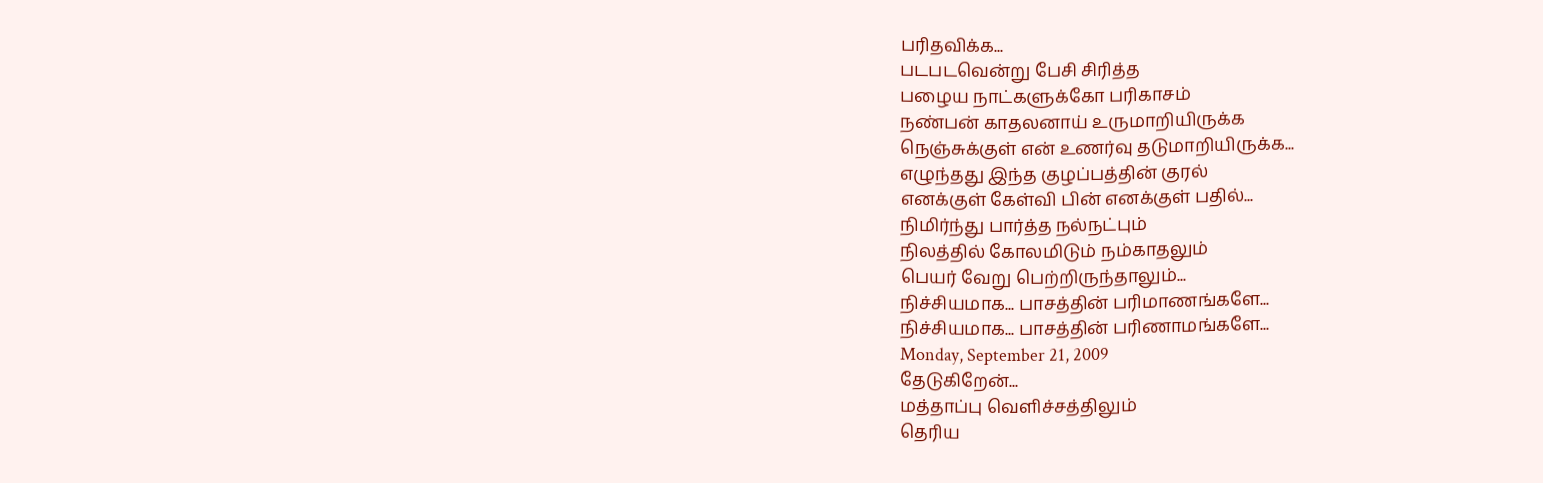பரிதவிக்க...
படபடவென்று பேசி சிரித்த
பழைய நாட்களுக்கோ பரிகாசம்
நண்பன் காதலனாய் உருமாறியிருக்க
நெஞ்சுக்குள் என் உணர்வு தடுமாறியிருக்க...
எழுந்தது இந்த குழப்பத்தின் குரல்
எனக்குள் கேள்வி பின் எனக்குள் பதில்...
நிமிர்ந்து பார்த்த நல்நட்பும்
நிலத்தில் கோலமிடும் நம்காதலும்
பெயர் வேறு பெற்றிருந்தாலும்...
நிச்சியமாக... பாசத்தின் பரிமாணங்களே...
நிச்சியமாக... பாசத்தின் பரிணாமங்களே...
Monday, September 21, 2009
தேடுகிறேன்...
மத்தாப்பு வெளிச்சத்திலும்
தெரிய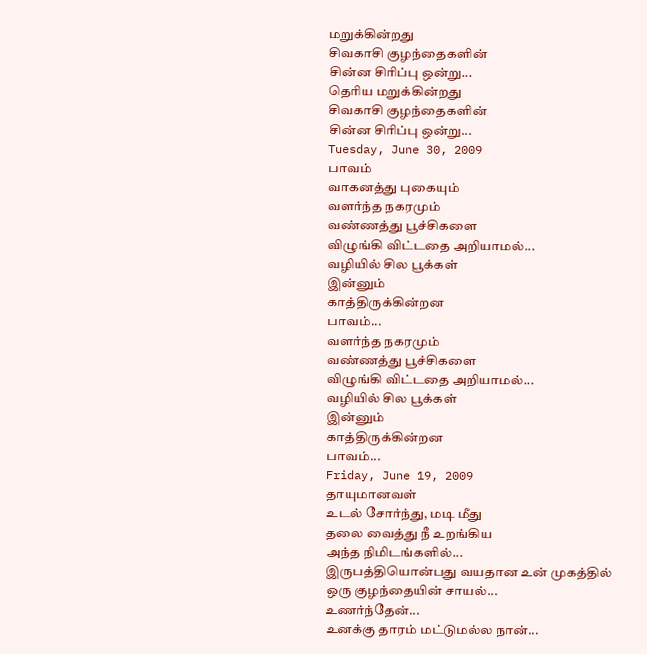மறுக்கின்றது
சிவகாசி குழந்தைகளின்
சின்ன சிரிப்பு ஒன்று...
தெரிய மறுக்கின்றது
சிவகாசி குழந்தைகளின்
சின்ன சிரிப்பு ஒன்று...
Tuesday, June 30, 2009
பாவம்
வாகனத்து புகையும்
வளர்ந்த நகரமும்
வண்ணத்து பூச்சிகளை
விழுங்கி விட்டதை அறியாமல்...
வழியில் சில பூக்கள்
இன்னும்
காத்திருக்கின்றன
பாவம்...
வளர்ந்த நகரமும்
வண்ணத்து பூச்சிகளை
விழுங்கி விட்டதை அறியாமல்...
வழியில் சில பூக்கள்
இன்னும்
காத்திருக்கின்றன
பாவம்...
Friday, June 19, 2009
தாயுமானவள்
உடல் சோர்ந்து, மடி மீது
தலை வைத்து நீ உறங்கிய
அந்த நிமிடங்களில்...
இருபத்தியொன்பது வயதான உன் முகத்தில்
ஒரு குழந்தையின் சாயல்...
உணர்ந்தேன்...
உனக்கு தாரம் மட்டுமல்ல நான்...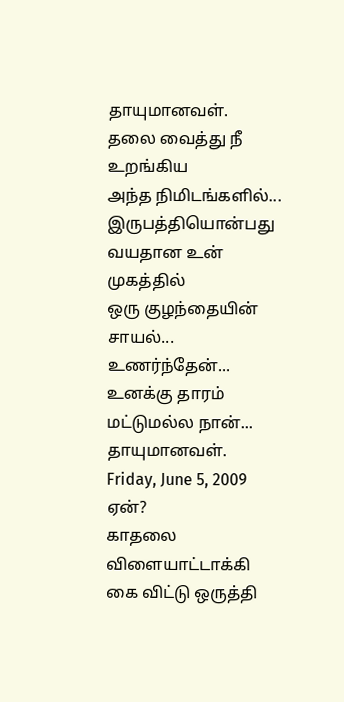தாயுமானவள்.
தலை வைத்து நீ உறங்கிய
அந்த நிமிடங்களில்...
இருபத்தியொன்பது வயதான உன் முகத்தில்
ஒரு குழந்தையின் சாயல்...
உணர்ந்தேன்...
உனக்கு தாரம் மட்டுமல்ல நான்...
தாயுமானவள்.
Friday, June 5, 2009
ஏன்?
காதலை விளையாட்டாக்கி
கை விட்டு ஒருத்தி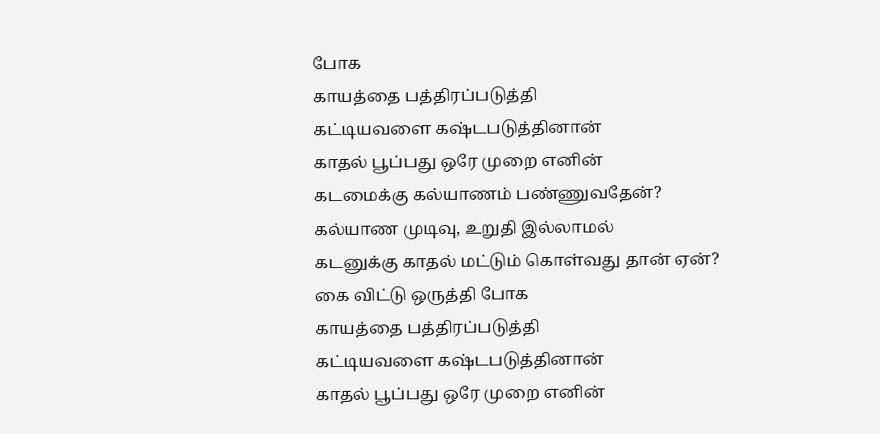போக
காயத்தை பத்திரப்படுத்தி
கட்டியவளை கஷ்டபடுத்தினான்
காதல் பூப்பது ஒரே முறை எனின்
கடமைக்கு கல்யாணம் பண்ணுவதேன்?
கல்யாண முடிவு, உறுதி இல்லாமல்
கடனுக்கு காதல் மட்டும் கொள்வது தான் ஏன்?
கை விட்டு ஒருத்தி போக
காயத்தை பத்திரப்படுத்தி
கட்டியவளை கஷ்டபடுத்தினான்
காதல் பூப்பது ஒரே முறை எனின்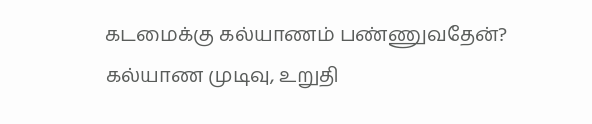கடமைக்கு கல்யாணம் பண்ணுவதேன்?
கல்யாண முடிவு, உறுதி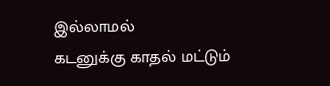இல்லாமல்
கடனுக்கு காதல் மட்டும்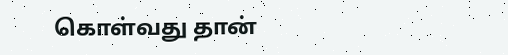கொள்வது தான்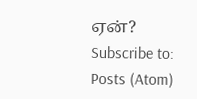ஏன்?
Subscribe to:
Posts (Atom)